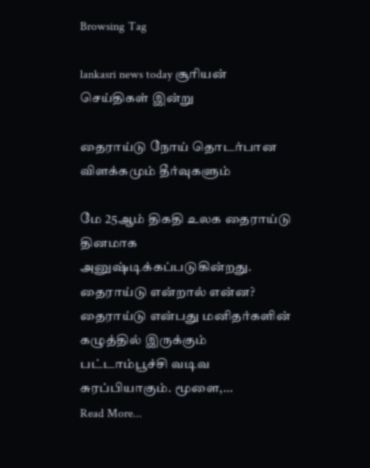Browsing Tag

lankasri news today சூரியன் செய்திகள் இன்று

தைராய்டு நோய் தொடர்பான விளக்கமும் தீர்வுகளும்

மே 25ஆம் திகதி உலக தைராய்டு தினமாக அனுஷ்டிக்கப்படுகின்றது. தைராய்டு என்றால் என்ன? தைராய்டு என்பது மனிதர்களின் கழுத்தில் இருக்கும் பட்டாம்பூச்சி வடிவ சுரப்பியாகும். மூளை,…
Read More...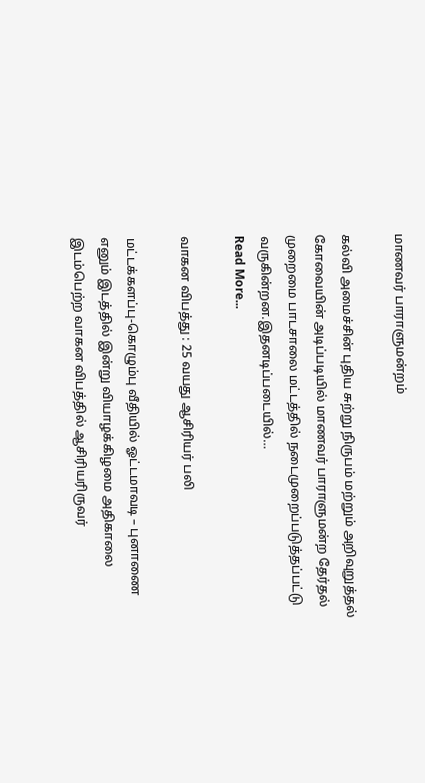மாணவர் பாராளுமன்றம்

கல்வி அமைச்சின் புதிய சுற்று நிருபம் மற்றும் அறிவுறுத்தல் கோவையின் அடிப்படியில் மாணவர் பாராளுமன்ற தேர்தல் முறைமை பாடசாலை மட்டத்தில் நடைமுறைப்படுத்தப்பட்டு வருகின்றன.இதனடிப்படையில்…
Read More...

வாகன விபத்து : 25 வயது ஆசிரியர் பலி

மட்டக்களப்பு-கொழும்பு வீதியில் ஓட்டமாவடி – புனாணை எனும் இடத்தில் இன்று வியாழக்கிழமை அதிகாலை இடம்பெற்ற வாகன விபத்தில் ஆசிரியரிருவர்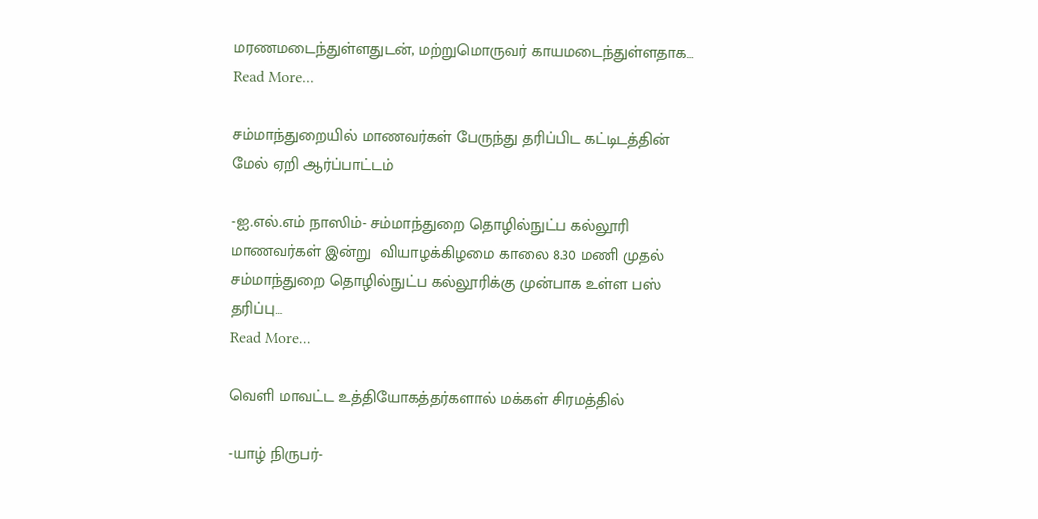மரணமடைந்துள்ளதுடன், மற்றுமொருவர் காயமடைந்துள்ளதாக…
Read More...

சம்மாந்துறையில் மாணவர்கள் பேருந்து தரிப்பிட கட்டிடத்தின் மேல் ஏறி ஆர்ப்பாட்டம்

-ஐ.எல்.எம் நாஸிம்- சம்மாந்துறை தொழில்நுட்ப கல்லூரி மாணவர்கள் இன்று  வியாழக்கிழமை காலை 8.30 மணி முதல் சம்மாந்துறை தொழில்நுட்ப கல்லூரிக்கு முன்பாக உள்ள பஸ் தரிப்பு…
Read More...

வெளி மாவட்ட உத்தியோகத்தர்களால் மக்கள் சிரமத்தில்

-யாழ் நிருபர்-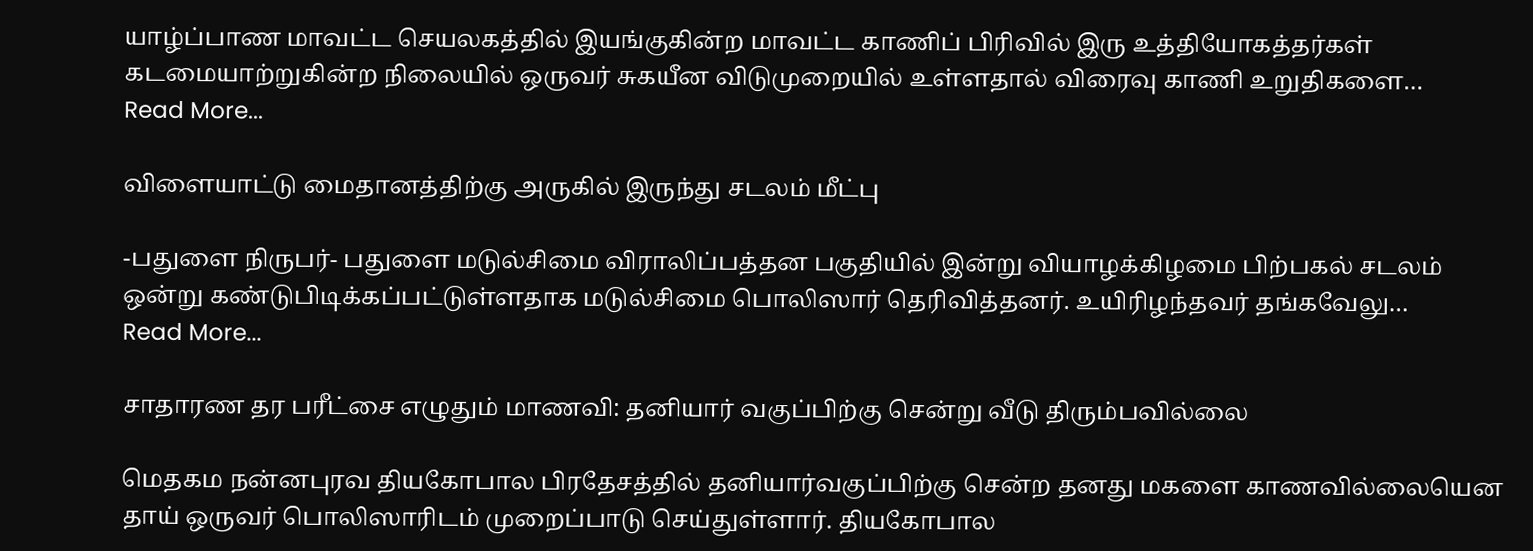யாழ்ப்பாண மாவட்ட செயலகத்தில் இயங்குகின்ற மாவட்ட காணிப் பிரிவில் இரு உத்தியோகத்தர்கள் கடமையாற்றுகின்ற நிலையில் ஒருவர் சுகயீன விடுமுறையில் உள்ளதால் விரைவு காணி உறுதிகளை…
Read More...

விளையாட்டு மைதானத்திற்கு அருகில் இருந்து சடலம் மீட்பு

-பதுளை நிருபர்- பதுளை மடுல்சிமை விராலிப்பத்தன பகுதியில் இன்று வியாழக்கிழமை பிற்பகல் சடலம் ஒன்று கண்டுபிடிக்கப்பட்டுள்ளதாக மடுல்சிமை பொலிஸார் தெரிவித்தனர். உயிரிழந்தவர் தங்கவேலு…
Read More...

சாதாரண தர பரீட்சை எழுதும் மாணவி: தனியார் வகுப்பிற்கு சென்று வீடு திரும்பவில்லை

மெதகம நன்னபுரவ தியகோபால பிரதேசத்தில் தனியார்வகுப்பிற்கு சென்ற தனது மகளை காணவில்லையென தாய் ஒருவர் பொலிஸாரிடம் முறைப்பாடு செய்துள்ளார். தியகோபால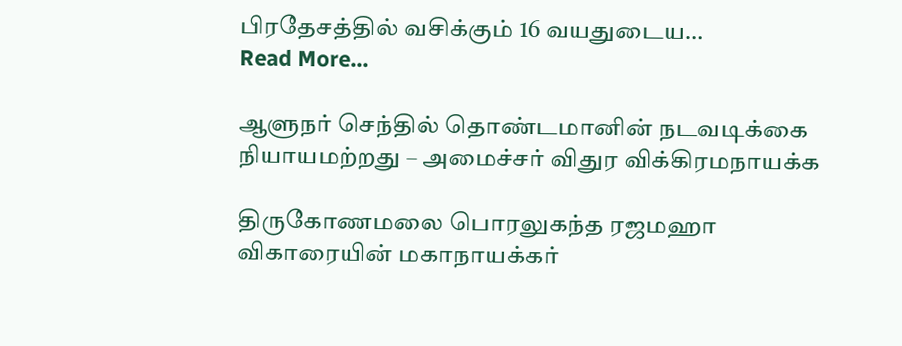பிரதேசத்தில் வசிக்கும் 16 வயதுடைய…
Read More...

ஆளுநர் செந்தில் தொண்டமானின் நடவடிக்கை நியாயமற்றது – அமைச்சர் விதுர விக்கிரமநாயக்க

திருகோணமலை பொரலுகந்த ரஜமஹா விகாரையின் மகாநாயக்கர்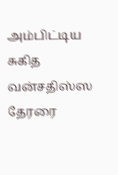அம்பிட்டிய சுகித வன்சதிஸ்ஸ தேரரை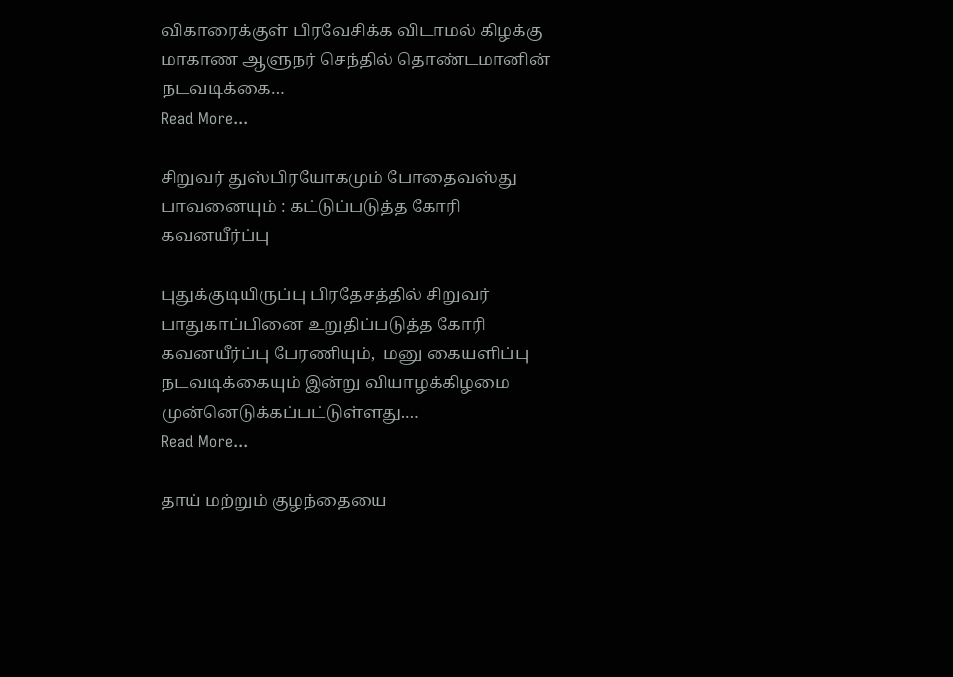விகாரைக்குள் பிரவேசிக்க விடாமல் கிழக்கு மாகாண ஆளுநர் செந்தில் தொண்டமானின் நடவடிக்கை…
Read More...

சிறுவர் துஸ்பிரயோகமும் போதைவஸ்து பாவனையும் : கட்டுப்படுத்த கோரி கவனயீர்ப்பு

புதுக்குடியிருப்பு பிரதேசத்தில் சிறுவர் பாதுகாப்பினை உறுதிப்படுத்த கோரி கவனயீர்ப்பு பேரணியும்,  மனு கையளிப்பு நடவடிக்கையும் இன்று வியாழக்கிழமை முன்னெடுக்கப்பட்டுள்ளது.…
Read More...

தாய் மற்றும் குழந்தையை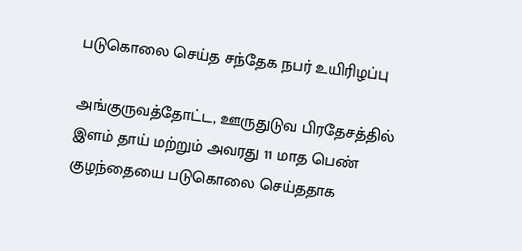படுகொலை செய்த சந்தேக நபர் உயிரிழப்பு

அங்குருவத்தோட்ட, ஊருதுடுவ பிரதேசத்தில் இளம் தாய் மற்றும் அவரது 11 மாத பெண் குழந்தையை படுகொலை செய்ததாக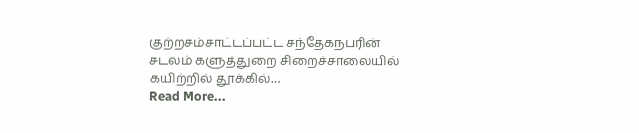குற்றசம்சாட்டப்பட்ட சந்தேகநபரின் சடலம் களுத்துறை சிறைச்சாலையில் கயிற்றில் தூக்கில்…
Read More...